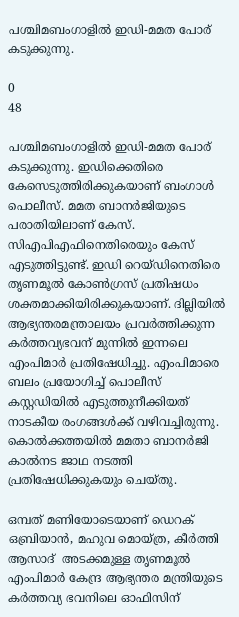പശ്ചിമബംഗാളിൽ ഇഡി-മമത പോര് കടുക്കുന്നു.

0
48

പശ്ചിമബംഗാളിൽ ഇഡി-മമത പോര് കടുക്കുന്നു. ഇഡിക്കെതിരെ കേസെടുത്തിരിക്കുകയാണ് ബംഗാൾ പൊലീസ്. മമത ബാനർജിയുടെ പരാതിയിലാണ് കേസ്. സിഎപിഎഫിനെതിരെയും കേസ് എടുത്തിട്ടുണ്ട്. ഇഡി റെയ്ഡിനെതിരെ തൃണമൂൽ കോൺഗ്രസ് പ്രതിഷധം ശക്തമാക്കിയിരിക്കുകയാണ്. ദില്ലിയിൽ ആഭ്യന്തരമന്ത്രാലയം പ്രവർത്തിക്കുന്ന കർത്തവ്യഭവന് മുന്നിൽ ഇന്നലെ എംപിമാർ പ്രതിഷേധിച്ചു. എംപിമാരെ  ബലം പ്രയോഗിച്ച് പൊലീസ്  കസ്റ്റഡിയിൽ എടുത്തുനീക്കിയത്  നാടകീയ രംഗങ്ങൾക്ക് വഴിവച്ചിരുന്നു. കൊൽക്കത്തയിൽ മമതാ ബാനർജി കാൽനട ജാഥ നടത്തി പ്രതിഷേധിക്കുകയും ചെയ്തു.

ഒമ്പത് മണിയോടെയാണ് ഡെറക് ഒബ്രിയാൻ, മഹുവ മൊയ്ത്ര, കീർത്തി ആസാദ്  അടക്കമുള്ള തൃണമൂൽ എംപിമാർ കേന്ദ്ര ആഭ്യന്തര മന്ത്രിയുടെ കർത്തവ്യ ഭവനിലെ ഓഫിസിന്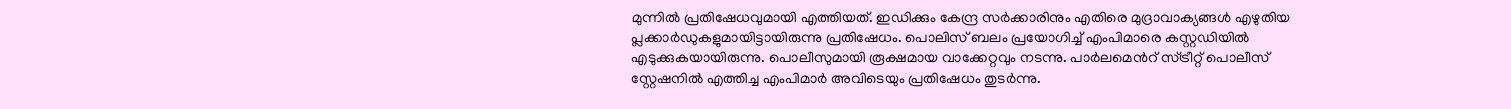മുന്നിൽ പ്രതിഷേധവുമായി എത്തിയത്. ഇഡിക്കും കേന്ദ്ര സർക്കാരിനും എതിരെ മുദ്രാവാക്യങ്ങൾ എഴുതിയ പ്ലക്കാർഡുകളുമായിട്ടായിരുന്നു പ്രതിഷേധം. പൊലിസ് ബലം പ്രയോഗിച്ച് എംപിമാരെ കസ്റ്റഡിയിൽ എടുക്കുകയായിരുന്നു. പൊലീസുമായി രൂക്ഷമായ വാക്കേറ്റവും നടന്നു. പാർലമെന്‍റ് സ്ട്രീറ്റ് പൊലീസ് സ്റ്റേഷനിൽ എത്തിച്ച എംപിമാർ അവിടെയും പ്രതിഷേധം തുടർന്നു.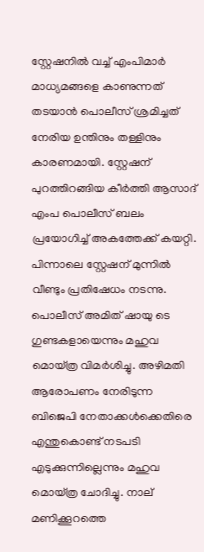സ്റ്റേഷനിൽ വച്ച് എംപിമാർ മാധ്യമങ്ങളെ കാണുന്നത് തടയാൻ പൊലീസ് ശ്രമിച്ചത് നേരിയ ഉന്തിനും തള്ളിനും കാരണമായി. സ്റ്റേഷന് പുറത്തിറങ്ങിയ കീർത്തി ആസാദ് എംപ പൊലീസ് ബലം പ്രയോഗിച്ച് അകത്തേക്ക് കയറ്റി. പിന്നാലെ സ്റ്റേഷന് മുന്നിൽ വീണ്ടും പ്രതിഷേധം നടന്നു. പൊലീസ് അമിത് ഷായു ടെ ഗുണ്ടകളായെന്നും മഹുവ മൊയ്ത്ര വിമർശിച്ചു. അഴിമതി ആരോപണം നേരിടുന്ന ബിജെപി നേതാക്കൾക്കെതിരെ എന്തുകൊണ്ട് നടപടി എടുക്കുന്നില്ലെന്നും മഹുവ മൊയ്ത്ര ചോദിച്ചു. നാല് മണിക്കൂറത്തെ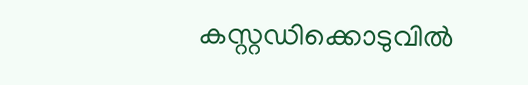കസ്റ്റഡിക്കൊടുവിൽ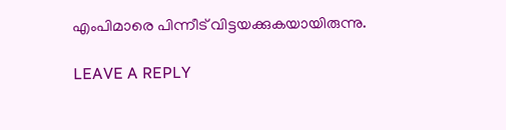എംപിമാരെ പിന്നീട് വിട്ടയക്കുകയായിരുന്നു.

LEAVE A REPLY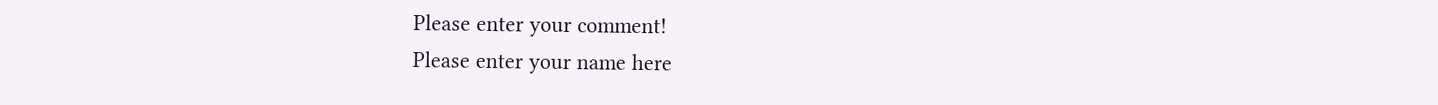Please enter your comment!
Please enter your name here